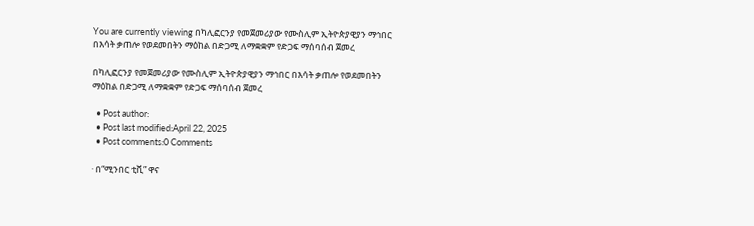You are currently viewing በካሊፎርንያ የመጀመሪያው የሙስሊም ኢትዮጵያዊያን ማኅበር በእሳት ቃጠሎ የወደመበትን ማዕከል በድጋሚ ለማቋቋም የድጋፍ ማሰባሰብ ጀመረ

በካሊፎርንያ የመጀመሪያው የሙስሊም ኢትዮጵያዊያን ማኅበር በእሳት ቃጠሎ የወደመበትን ማዕከል በድጋሚ ለማቋቋም የድጋፍ ማሰባሰብ ጀመረ

  • Post author:
  • Post last modified:April 22, 2025
  • Post comments:0 Comments

· በ“ሚንበር ቲቪ” ዋና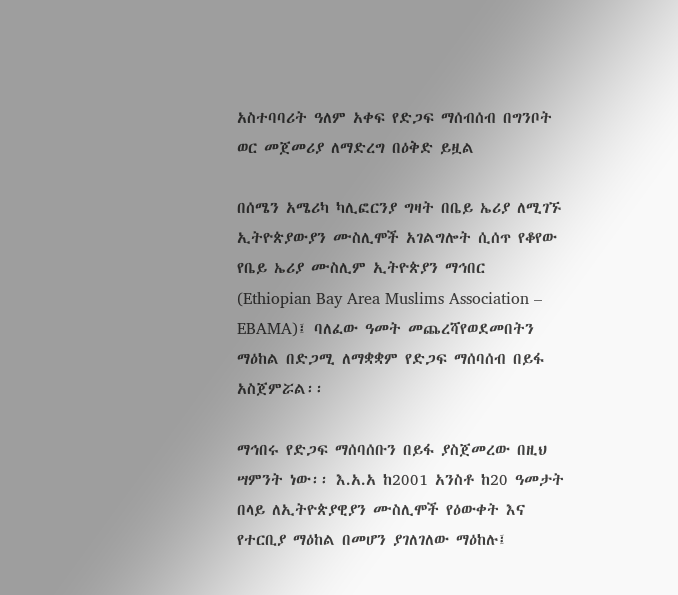አስተባባሪት ዓለም አቀፍ የድጋፍ ማሰብሰብ በግንቦት ወር መጀመሪያ ለማድረግ በዕቅድ ይዟል

በሰሜን አሜሪካ ካሊፎርንያ ግዛት በቤይ ኤሪያ ለሚገኙ ኢትዮጵያውያን ሙስሊሞች አገልግሎት ሲሰጥ የቆየው የቤይ ኤሪያ ሙስሊም ኢትዮጵያን ማኅበር (Ethiopian Bay Area Muslims Association – EBAMA)፤ ባለፈው ዓመት መጨረሻየወደመበትን ማዕከል በድጋሚ ለማቋቋም የድጋፍ ማሰባሰብ በይፋ አስጀምሯል፡፡

ማኅበሩ የድጋፍ ማሰባሰቡን በይፋ ያስጀመረው በዚህ ሣምንት ነው፡፡ እ.አ.አ ከ2001 አንስቶ ከ20 ዓመታት በላይ ለኢትዮጵያዊያን ሙስሊሞች የዕውቀት እና የተርቢያ ማዕከል በመሆን ያገለገለው ማዕከሉ፤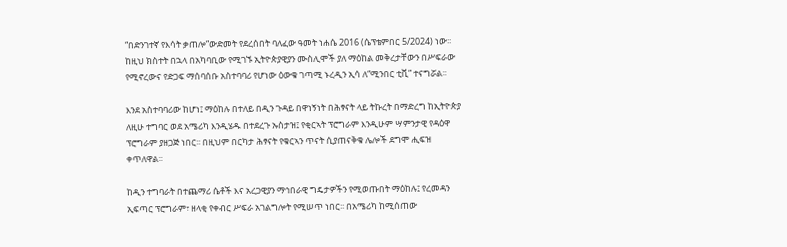“በድንገተኛ የእሳት ቃጠሎ”ውድመት የደረሰበት ባለፈው ዓመት ነሐሴ 2016 (ሴፕቴምበር 5/2024) ነው፡፡ ከዚህ ክስተት በኋላ በአካባቢው የሚገኙ ኢትዮጵያዊያን ሙስሊሞች ያለ ማዕከል መቅረታቸውን በሥፍራው የሚኖረውና የድጋፍ ማሰባሰቡ አስተባባሪ የሆነው ዕውቁ ገጣሚ ኑረዲን ኢሳ ለ“ሚንበር ቲቪ” ተናግሯል፡፡

እንደ አስተባባሪው ከሆነ፤ ማዕከሉ በተለይ በዲን ጉዳይ በዋነኝነት በሕፃናት ላይ ትኩረት በማድረግ ከኢትዮጵያ ለዚሁ ተግባር ወደ አሜሪካ እንዲሄዱ በተደረጉ ኡስታዝ፤ የቂርኣት ፕሮግራም እንዲሁም ሣምንታዊ የዳዕዋ ፕሮግራም ያዘጋጅ ነበር፡፡ በዚህም በርካታ ሕፃናት የቁርኣን ጥናት ሲያጠናቅቁ ሌሎች ደግሞ ሒፍዝ ቀጥለዋል፡፡

ከዲን ተግባራት በተጨማሪ ሴቶች እና አረጋዊያን ማኅበራዊ ግዴታዎችን የሚወጡበት ማዕከሉ፤ የረመዳን ኢፍጣር ፕሮግራም፣ ዘላቂ የቀብር ሥፍራ አገልግሎት የሚሠጥ ነበር፡፡ በአሜሪካ ከሚሰጠው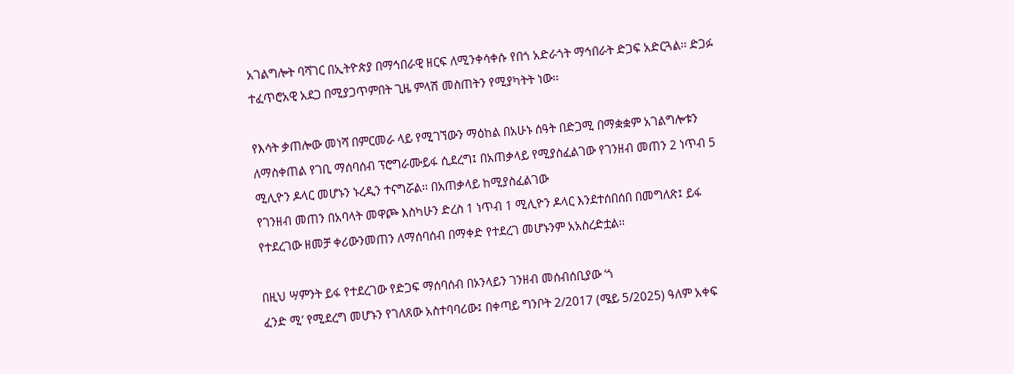አገልግሎት ባሻገር በኢትዮጵያ በማኅበራዊ ዘርፍ ለሚንቀሳቀሱ የበጎ አድራጎት ማኅበራት ድጋፍ አድርጓል፡፡ ድጋፉ ተፈጥሮአዊ አደጋ በሚያጋጥምበት ጊዜ ምላሽ መስጠትን የሚያካትት ነው፡፡

የእሳት ቃጠሎው መነሻ በምርመራ ላይ የሚገኘውን ማዕከል በአሁኑ ሰዓት በድጋሚ በማቋቋም አገልግሎቱን ለማስቀጠል የገቢ ማሰባሰብ ፕሮግራሙይፋ ሲደረግ፤ በአጠቃላይ የሚያስፈልገው የገንዘብ መጠን 2 ነጥብ 5 ሚሊዮን ዶላር መሆኑን ኑረዲን ተናግሯል፡፡ በአጠቃላይ ከሚያስፈልገው
የገንዘብ መጠን በአባላት መዋጮ እስካሁን ድረስ 1 ነጥብ 1 ሚሊዮን ዶላር እንደተሰበሰበ በመግለጽ፤ ይፋ የተደረገው ዘመቻ ቀሪውንመጠን ለማሰባሰብ በማቀድ የተደረገ መሆኑንም አአስረድቷል፡፡

በዚህ ሣምንት ይፋ የተደረገው የድጋፍ ማሰባሰብ በኦንላይን ገንዘብ መሰብሰቢያው ‘ጎ
ፈንድ ሚ’ የሚደረግ መሆኑን የገለጸው አስተባባሪው፤ በቀጣይ ግንቦት 2/2017 (ሜይ 5/2025) ዓለም አቀፍ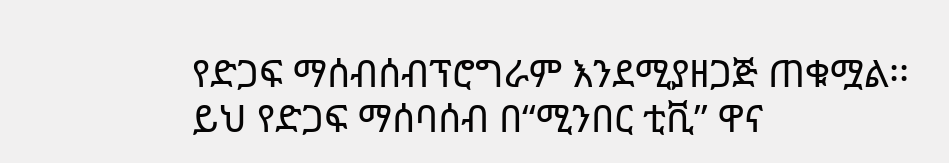የድጋፍ ማሰብሰብፕሮግራም እንደሚያዘጋጅ ጠቁሟል፡፡ ይህ የድጋፍ ማሰባሰብ በ“ሚንበር ቲቪ” ዋና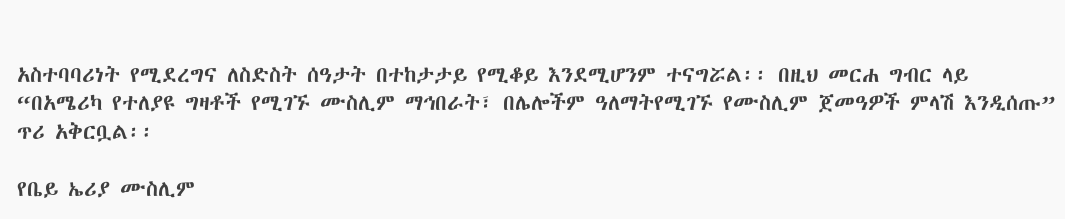አስተባባሪነት የሚደረግና ለስድስት ሰዓታት በተከታታይ የሚቆይ እንደሚሆንም ተናግሯል፡፡ በዚህ መርሐ ግብር ላይ “በአሜሪካ የተለያዩ ግዛቶች የሚገኙ ሙስሊም ማኅበራት፣ በሌሎችም ዓለማትየሚገኙ የሙስሊም ጀመዓዎች ምላሽ እንዲሰጡ” ጥሪ አቅርቧል፡፡

የቤይ ኤሪያ ሙስሊም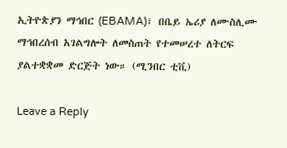ኢትዮጵያን ማኅበር (EBAMA)፣ በቤይ ኤሪያ ለሙስሊሙ ማኅበረሰብ አገልግሎት ለመስጠት የተመሠረተ ለትርፍ ያልተቋቋመ ድርጅት ነው። (ሚንበር ቲቪ)

Leave a Reply